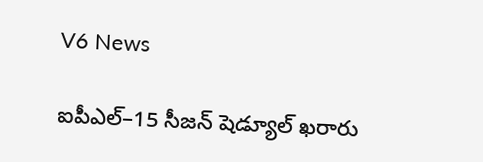V6 News

ఐపీఎల్‌‌‌‌‌‌‌‌‌‌‌‌‌‌‌‌–15 సీజన్‌‌‌‌‌‌‌‌ షెడ్యూల్‌‌‌‌‌‌‌‌ ఖరారు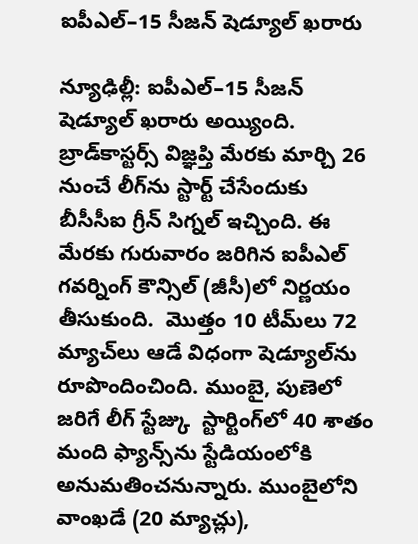ఐపీఎల్‌‌‌‌‌‌‌‌‌‌‌‌‌‌‌‌–15 సీజన్‌‌‌‌‌‌‌‌ షెడ్యూల్‌‌‌‌‌‌‌‌ ఖరారు

న్యూఢిల్లీ: ఐపీఎల్‌‌‌‌‌‌‌‌‌‌‌‌‌‌‌‌–15 సీజన్‌‌‌‌‌‌‌‌ షెడ్యూల్‌‌‌‌‌‌‌‌ ఖరారు అయ్యింది. బ్రాడ్‌‌‌‌‌‌‌‌కాస్టర్స్‌‌‌‌‌‌‌‌ విజ్ఞప్తి మేరకు మార్చి 26 నుంచే లీగ్‌‌‌‌‌‌‌‌ను స్టార్ట్‌‌‌‌‌‌‌‌ చేసేందుకు బీసీసీఐ గ్రీన్‌‌‌‌‌‌‌‌ సిగ్నల్‌‌‌‌‌‌‌‌ ఇచ్చింది. ఈ మేరకు గురువారం జరిగిన ఐపీఎల్‌‌‌‌‌‌‌‌ గవర్నింగ్‌‌‌‌‌‌‌‌ కౌన్సిల్‌‌‌‌‌‌‌‌ (జీసీ)లో నిర్ణయం తీసుకుంది.  మొత్తం 10 టీమ్‌‌‌‌‌‌‌‌లు 72 మ్యాచ్‌‌‌‌‌‌‌‌లు ఆడే విధంగా షెడ్యూల్‌‌‌‌‌‌‌‌ను రూపొందించింది. ముంబై, పుణెలో జరిగే లీగ్‌‌‌‌‌‌‌‌ స్టేజ్కు  స్టార్టింగ్‌‌‌‌‌‌‌‌లో 40 శాతం మంది ఫ్యాన్స్‌‌‌‌‌‌‌‌ను స్టేడియంలోకి అనుమతించనున్నారు. ముంబైలోని వాంఖడే (20 మ్యాచ్లు),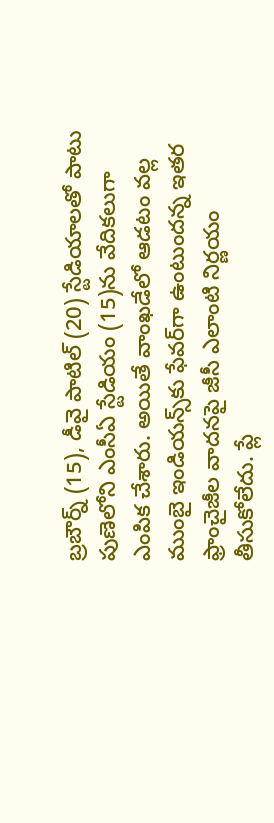బ్రబౌర్న్‌‌‌‌‌‌‌‌ (15), డీవై పాటిల్‌‌‌‌‌‌‌‌ (20) స్టేడియాలతో పాటు  పుణెలోని ఎంసీఏ స్టేడియం (15)ను వేదికలుగా ఎంపిక చేశారు. అయితే వాంఖడేలో ఆడటం వల్ల ముంబై ఇండియన్స్‌‌‌‌‌‌‌‌కు ఫేవర్‌‌‌‌‌‌‌‌గా ఉంటుందన్న ఇతర ఫ్రాంచైజీల వాదనపై జీసీ ఎలాంటి నిర్ణయం తీసుకోలేదు. ప్లే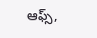ఆఫ్స్‌‌‌‌‌‌‌‌,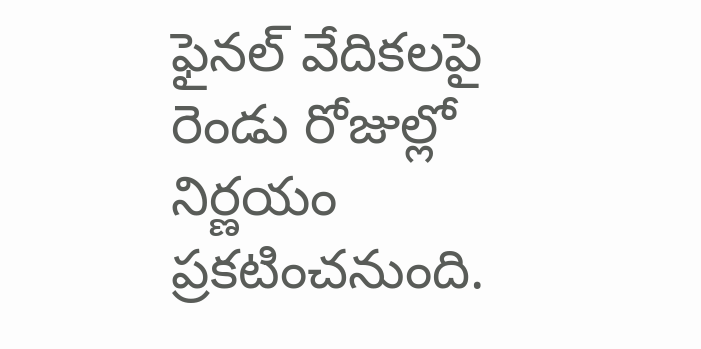ఫైనల్‌‌‌‌‌‌‌‌ వేదికలపై రెండు రోజుల్లో నిర్ణయం ప్రకటించనుంది.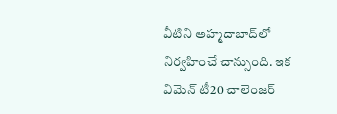వీటిని అహ్మదాబాద్‌‌‌‌‌‌‌‌లో నిర్వహించే చాన్సుంది. ఇక విమెన్‌‌‌‌‌‌‌‌ టీ20 చాలెంజర్‌‌‌‌‌‌‌‌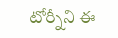టోర్నీని ఈ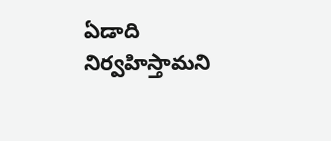ఏడాది నిర్వహిస్తామని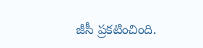జీసీ ప్రకటించింది.